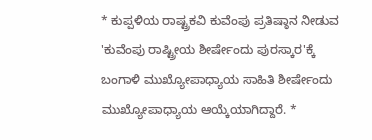* ಕುಪ್ಪಳಿಯ ರಾಷ್ಟ್ರಕವಿ ಕುವೆಂಪು ಪ್ರತಿಷ್ಠಾನ ನೀಡುವ 'ಕುವೆಂಪು ರಾಷ್ಟ್ರೀಯ ಶೀರ್ಷೇಂದು ಪುರಸ್ಕಾರ'ಕ್ಕೆ ಬಂಗಾಳಿ ಮುಖ್ಯೋಪಾಧ್ಯಾಯ ಸಾಹಿತಿ ಶೀರ್ಷೇಂದು ಮುಖ್ಯೋಪಾಧ್ಯಾಯ ಆಯ್ಕೆಯಾಗಿದ್ದಾರೆ. *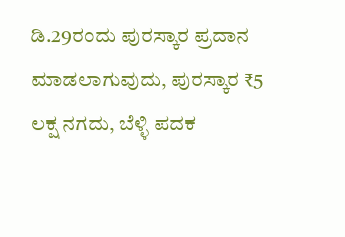ಡಿ.29ರಂದು ಪುರಸ್ಕಾರ ಪ್ರದಾನ ಮಾಡಲಾಗುವುದು, ಪುರಸ್ಕಾರ ₹5 ಲಕ್ಷ ನಗದು, ಬೆಳ್ಳಿ ಪದಕ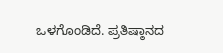ಒಳಗೊಂಡಿದೆ. ಪ್ರತಿಷ್ಠಾನದ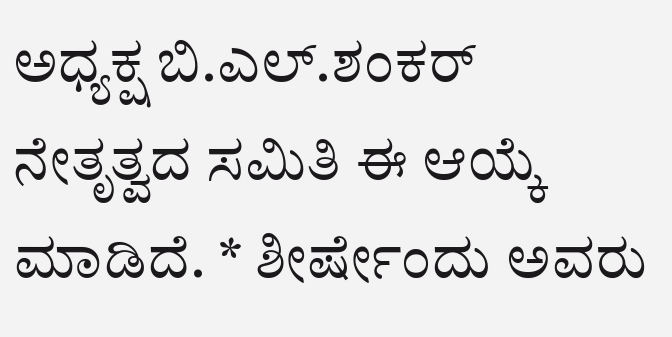ಅಧ್ಯಕ್ಷ ಬಿ.ಎಲ್.ಶಂಕರ್ ನೇತೃತ್ವದ ಸಮಿತಿ ಈ ಆಯ್ಕೆ ಮಾಡಿದೆ. * ಶೀರ್ಷೇಂದು ಅವರು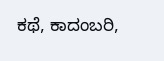ಕಥೆ, ಕಾದಂಬರಿ,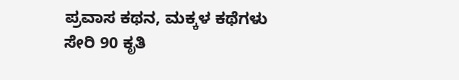ಪ್ರವಾಸ ಕಥನ, ಮಕ್ಕಳ ಕಥೆಗಳು ಸೇರಿ 90 ಕೃತಿ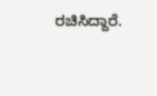ರಚಿಸಿದ್ದಾರೆ.